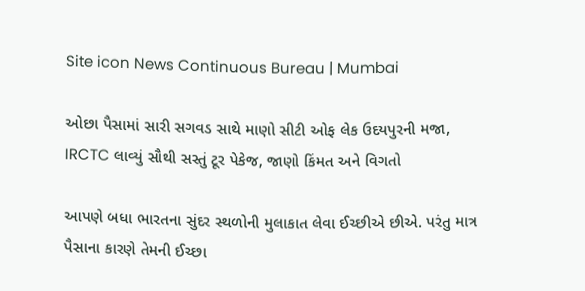Site icon News Continuous Bureau | Mumbai

ઓછા પૈસામાં સારી સગવડ સાથે માણો સીટી ઓફ લેક ઉદયપુરની મજા, IRCTC લાવ્યું સૌથી સસ્તું ટૂર પેકેજ, જાણો કિંમત અને વિગતો

આપણે બધા ભારતના સુંદર સ્થળોની મુલાકાત લેવા ઈચ્છીએ છીએ. પરંતુ માત્ર પૈસાના કારણે તેમની ઈચ્છા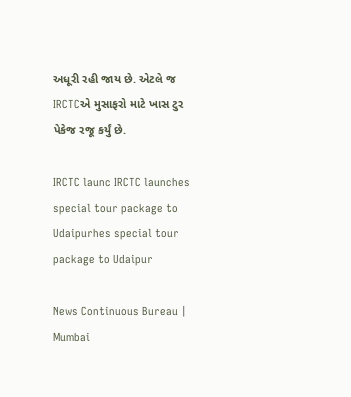અધૂરી રહી જાય છે. એટલે જ IRCTCએ મુસાફરો માટે ખાસ ટુર પેકેજ રજૂ કર્યું છે.

IRCTC launc IRCTC launches special tour package to Udaipurhes special tour package to Udaipur

News Continuous Bureau | Mumbai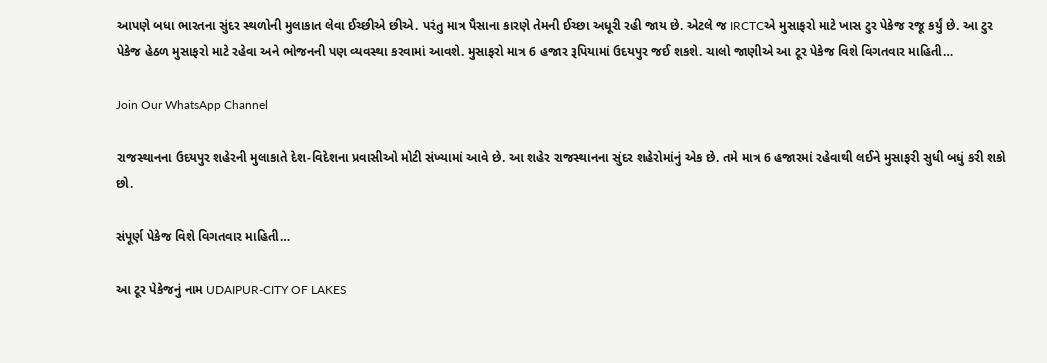આપણે બધા ભારતના સુંદર સ્થળોની મુલાકાત લેવા ઈચ્છીએ છીએ. પરંતુ માત્ર પૈસાના કારણે તેમની ઈચ્છા અધૂરી રહી જાય છે. એટલે જ IRCTCએ મુસાફરો માટે ખાસ ટુર પેકેજ રજૂ કર્યું છે. આ ટુર પેકેજ હેઠળ મુસાફરો માટે રહેવા અને ભોજનની પણ વ્યવસ્થા કરવામાં આવશે. મુસાફરો માત્ર 6 હજાર રૂપિયામાં ઉદયપુર જઈ શકશે. ચાલો જાણીએ આ ટૂર પેકેજ વિશે વિગતવાર માહિતી…

Join Our WhatsApp Channel

રાજસ્થાનના ઉદયપુર શહેરની મુલાકાતે દેશ-વિદેશના પ્રવાસીઓ મોટી સંખ્યામાં આવે છે. આ શહેર રાજસ્થાનના સુંદર શહેરોમાંનું એક છે. તમે માત્ર 6 હજારમાં રહેવાથી લઈને મુસાફરી સુધી બધું કરી શકો છો.

સંપૂર્ણ પેકેજ વિશે વિગતવાર માહિતી…

આ ટૂર પેકેજનું નામ UDAIPUR-CITY OF LAKES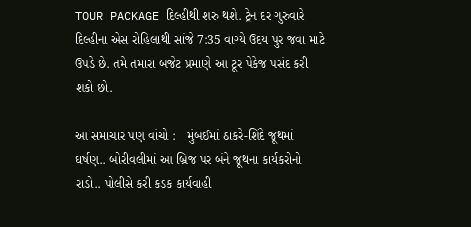TOUR PACKAGE દિલ્હીથી શરુ થશે. ટ્રેન દર ગુરુવારે દિલ્હીના એસ રોહિલાથી સાંજે 7:35 વાગ્યે ઉદય પુર જવા માટે ઉપડે છે. તમે તમારા બજેટ પ્રમાણે આ ટૂર પેકેજ પસંદ કરી શકો છો.

આ સમાચાર પણ વાંચો :   મુંબઈમાં ઠાકરે-શિંદે જૂથમાં ઘર્ષણ.. બોરીવલીમાં આ બ્રિજ પર બંને જૂથના કાર્યકરોનો રાડો.. પોલીસે કરી કડક કાર્યવાહી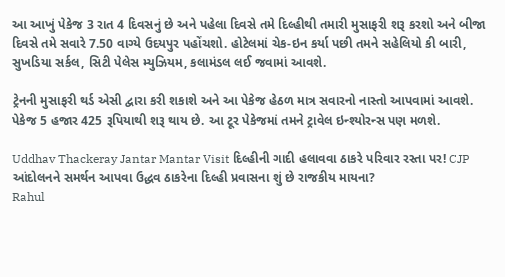આ આખું પેકેજ 3 રાત 4 દિવસનું છે અને પહેલા દિવસે તમે દિલ્હીથી તમારી મુસાફરી શરૂ કરશો અને બીજા દિવસે તમે સવારે 7.50 વાગ્યે ઉદયપુર પહોંચશો. હોટેલમાં ચેક-ઇન કર્યા પછી તમને સહેલિયો કી બારી, સુખડિયા સર્કલ, સિટી પેલેસ મ્યુઝિયમ, કલામંડલ લઈ જવામાં આવશે.

ટ્રેનની મુસાફરી થર્ડ એસી દ્વારા કરી શકાશે અને આ પેકેજ હેઠળ માત્ર સવારનો નાસ્તો આપવામાં આવશે. પેકેજ 5 હજાર 425 રૂપિયાથી શરૂ થાય છે. આ ટૂર પેકેજમાં તમને ટ્રાવેલ ઇન્શ્યોરન્સ પણ મળશે.

Uddhav Thackeray Jantar Mantar Visit દિલ્હીની ગાદી હલાવવા ઠાકરે પરિવાર રસ્તા પર! CJP આંદોલનને સમર્થન આપવા ઉદ્ધવ ઠાકરેના દિલ્હી પ્રવાસના શું છે રાજકીય માયના?
Rahul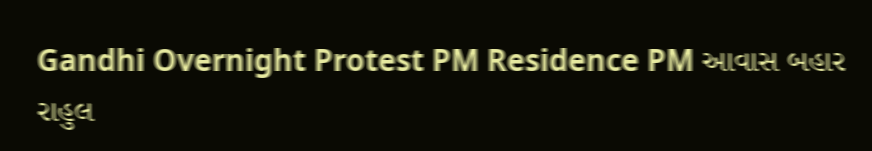Gandhi Overnight Protest PM Residence PM આવાસ બહાર રાહુલ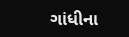ગાંધીના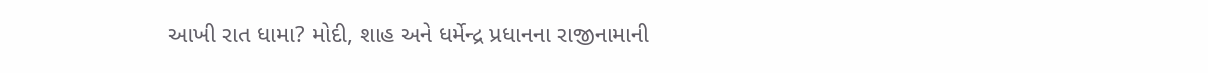આખી રાત ધામા? મોદી, શાહ અને ધર્મેન્દ્ર પ્રધાનના રાજીનામાની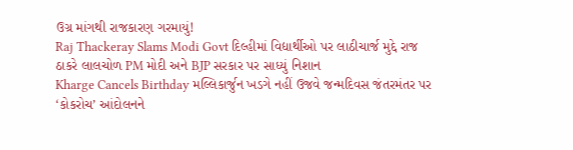ઉગ્ર માંગથી રાજકારણ ગરમાયું!
Raj Thackeray Slams Modi Govt દિલ્હીમાં વિદ્યાર્થીઓ પર લાઠીચાર્જ મુદ્દે રાજ ઠાકરે લાલચોળ PM મોદી અને BJP સરકાર પર સાધ્યું નિશાન
Kharge Cancels Birthday મલ્લિકાર્જુન ખડગે નહીં ઉજવે જન્મદિવસ જંતરમંતર પર ‘કોકરોચ’ આંદોલનને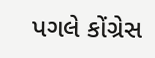પગલે કોંગ્રેસ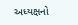અધ્યક્ષનો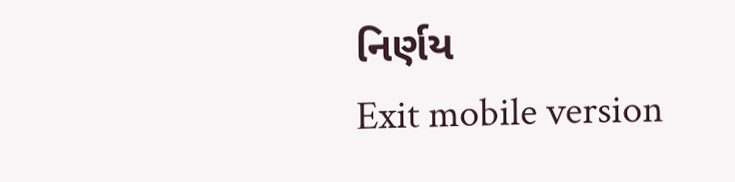નિર્ણય
Exit mobile version